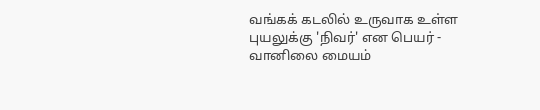வங்கக் கடலில் உருவாக உள்ள புயலுக்கு 'நிவர்' என பெயர் - வானிலை மையம்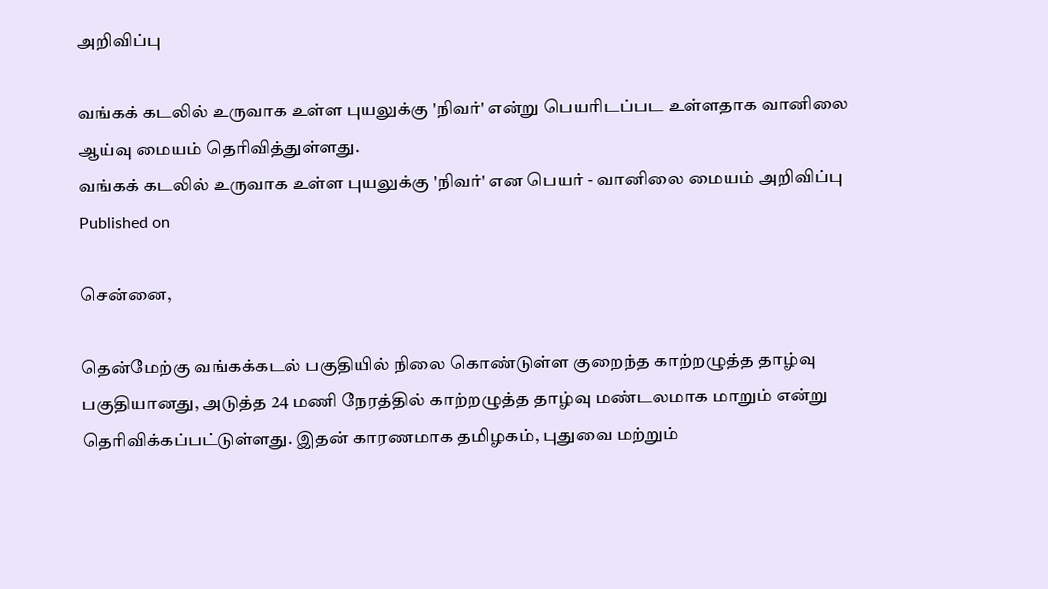அறிவிப்பு

வங்கக் கடலில் உருவாக உள்ள புயலுக்கு 'நிவர்' என்று பெயரிடப்பட உள்ளதாக வானிலை ஆய்வு மையம் தெரிவித்துள்ளது.
வங்கக் கடலில் உருவாக உள்ள புயலுக்கு 'நிவர்' என பெயர் - வானிலை மையம் அறிவிப்பு
Published on

சென்னை,

தென்மேற்கு வங்கக்கடல் பகுதியில் நிலை கொண்டுள்ள குறைந்த காற்றழுத்த தாழ்வு பகுதியானது, அடுத்த 24 மணி நேரத்தில் காற்றழுத்த தாழ்வு மண்டலமாக மாறும் என்று தெரிவிக்கப்பட்டுள்ளது. இதன் காரணமாக தமிழகம், புதுவை மற்றும்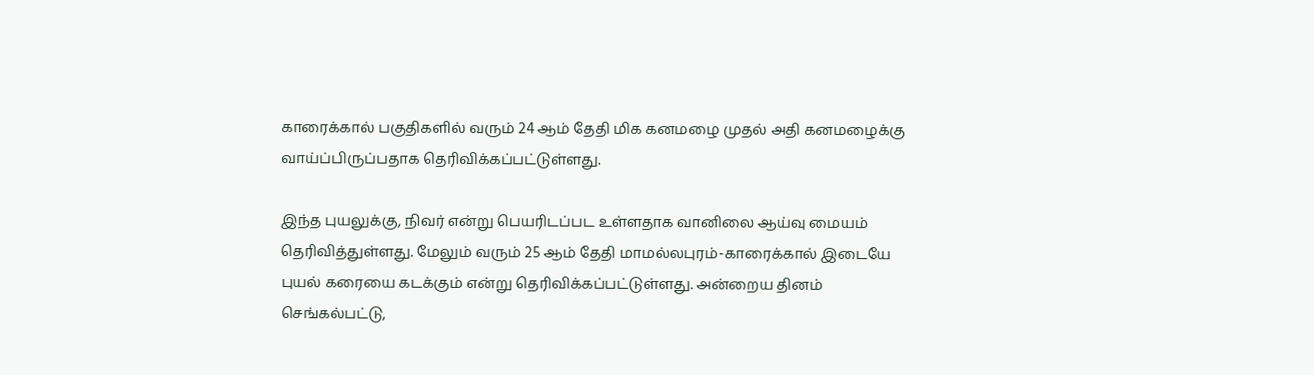காரைக்கால் பகுதிகளில் வரும் 24 ஆம் தேதி மிக கனமழை முதல் அதி கனமழைக்கு வாய்ப்பிருப்பதாக தெரிவிக்கப்பட்டுள்ளது.

இந்த புயலுக்கு, நிவர் என்று பெயரிடப்பட உள்ளதாக வானிலை ஆய்வு மையம் தெரிவித்துள்ளது. மேலும் வரும் 25 ஆம் தேதி மாமல்லபுரம்-காரைக்கால் இடையே புயல் கரையை கடக்கும் என்று தெரிவிக்கப்பட்டுள்ளது. அன்றைய தினம் செங்கல்பட்டு,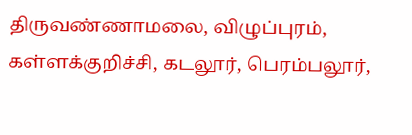திருவண்ணாமலை, விழுப்புரம், கள்ளக்குறிச்சி, கடலூர், பெரம்பலூர்,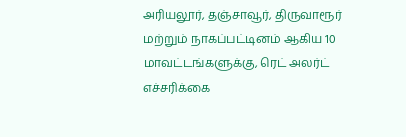அரியலூர், தஞ்சாவூர், திருவாரூர் மற்றும் நாகப்பட்டினம் ஆகிய 10 மாவட்டங்களுக்கு, ரெட் அலர்ட் எச்சரிக்கை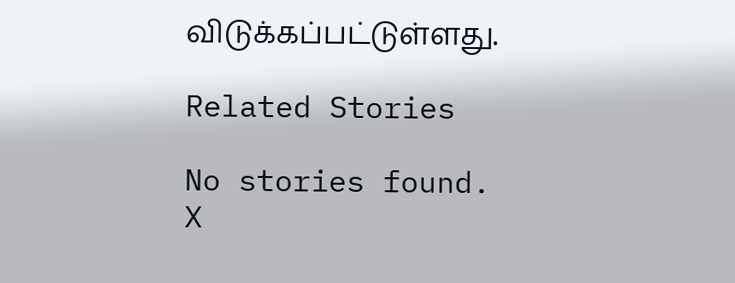விடுக்கப்பட்டுள்ளது.

Related Stories

No stories found.
X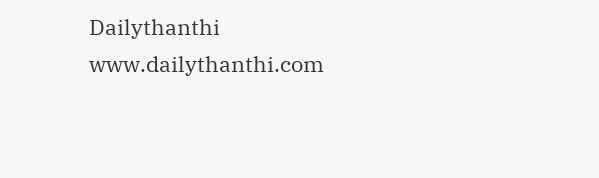Dailythanthi
www.dailythanthi.com